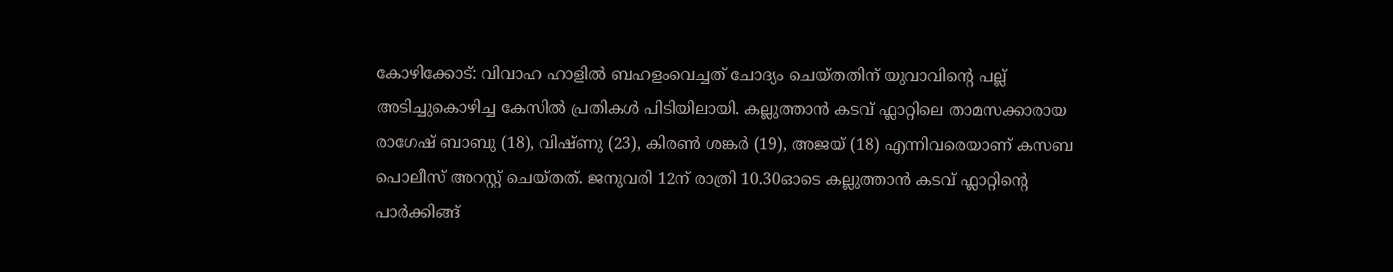കോഴിക്കോട്: വിവാഹ ഹാളിൽ ബഹളംവെച്ചത് ചോദ്യം ചെയ്തതിന് യുവാവിന്റെ പല്ല് അടിച്ചുകൊഴിച്ച കേസിൽ പ്രതികൾ പിടിയിലായി. കല്ലുത്താൻ കടവ് ഫ്ലാറ്റിലെ താമസക്കാരായ രാഗേഷ് ബാബു (18), വിഷ്ണു (23), കിരൺ ശങ്കർ (19), അജയ് (18) എന്നിവരെയാണ് കസബ പൊലീസ് അറസ്റ്റ് ചെയ്തത്. ജനുവരി 12ന് രാത്രി 10.30ഓടെ കല്ലുത്താൻ കടവ് ഫ്ലാറ്റിന്റെ പാർക്കിങ്ങ്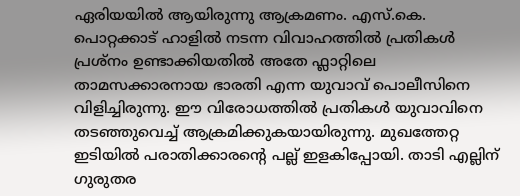ഏരിയയിൽ ആയിരുന്നു ആക്രമണം. എസ്.കെ. പൊറ്റക്കാട് ഹാളിൽ നടന്ന വിവാഹത്തിൽ പ്രതികൾ പ്രശ്നം ഉണ്ടാക്കിയതിൽ അതേ ഫ്ലാറ്റിലെ താമസക്കാരനായ ഭാരതി എന്ന യുവാവ് പൊലീസിനെ വിളിച്ചിരുന്നു. ഈ വിരോധത്തിൽ പ്രതികൾ യുവാവിനെ തടഞ്ഞുവെച്ച് ആക്രമിക്കുകയായിരുന്നു. മുഖത്തേറ്റ ഇടിയിൽ പരാതിക്കാരന്റെ പല്ല് ഇളകിപ്പോയി. താടി എല്ലിന് ഗുരുതര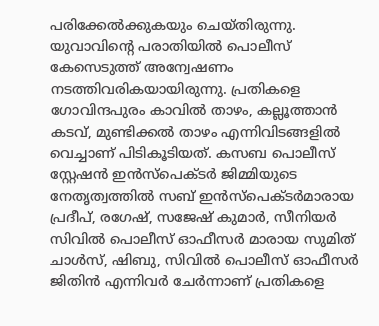പരിക്കേൽക്കുകയും ചെയ്തിരുന്നു. യുവാവിന്റെ പരാതിയിൽ പൊലീസ് കേസെടുത്ത് അന്വേഷണം നടത്തിവരികയായിരുന്നു. പ്രതികളെ ഗോവിന്ദപുരം കാവിൽ താഴം, കല്ലൂത്താൻ കടവ്, മുണ്ടിക്കൽ താഴം എന്നിവിടങ്ങളിൽ വെച്ചാണ് പിടികൂടിയത്. കസബ പൊലീസ് സ്റ്റേഷൻ ഇൻസ്പെക്ടർ ജിമ്മിയുടെ നേതൃത്വത്തിൽ സബ് ഇൻസ്പെക്ടർമാരായ പ്രദീപ്, രഗേഷ്, സജേഷ് കുമാർ, സീനിയർ സിവിൽ പൊലീസ് ഓഫീസർ മാരായ സുമിത് ചാൾസ്, ഷിബു, സിവിൽ പൊലീസ് ഓഫീസർ ജിതിൻ എന്നിവർ ചേർന്നാണ് പ്രതികളെ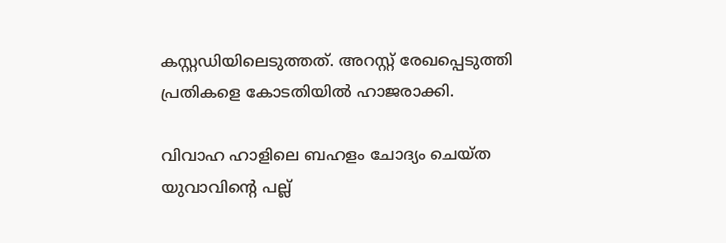കസ്റ്റഡിയിലെടുത്തത്. അറസ്റ്റ് രേഖപ്പെടുത്തി പ്രതികളെ കോടതിയിൽ ഹാജരാക്കി.

വിവാഹ ഹാളിലെ ബഹളം ചോദ്യം ചെയ്ത യുവാവിന്റെ പല്ല്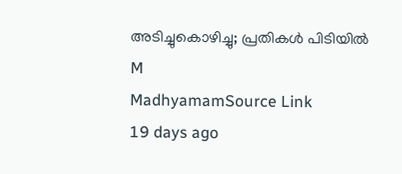അടിച്ചുകൊഴിച്ചു; പ്രതികൾ പിടിയിൽ
M
MadhyamamSource Link
19 days ago